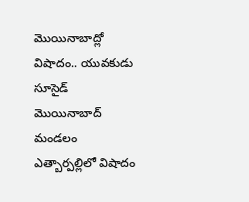మొయినాబాద్లో విషాదం.. యువకుడు సూసైడ్
మొయినాబాద్ మండలం ఎత్బార్పల్లిలో విషాదం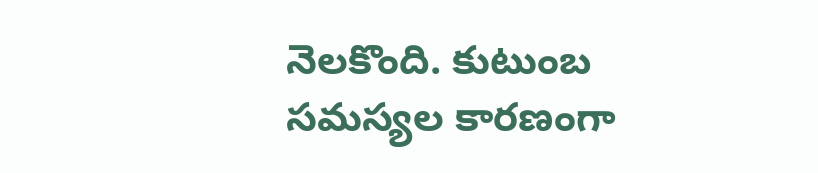నెలకొంది. కుటుంబ సమస్యల కారణంగా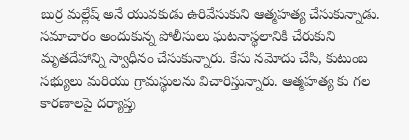బుర్ర మల్లేష్ అనే యువకుడు ఉరివేసుకుని ఆత్మహత్య చేసుకున్నాడు. సమాచారం అందుకున్న పోలీసులు ఘటనాస్థలానికి చేరుకుని మృతదేహాన్ని స్వాధీనం చేసుకున్నారు. కేసు నమోదు చేసి, కుటుంబ సభ్యులు మరియు గ్రామస్థులను విచారిస్తున్నారు. ఆత్మహత్య కు గల కారణాలపై దర్యాప్తు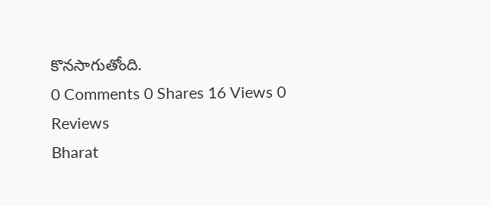కొనసాగుతోంది.
0 Comments 0 Shares 16 Views 0 Reviews
Bharat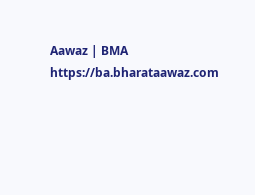Aawaz | BMA https://ba.bharataawaz.com